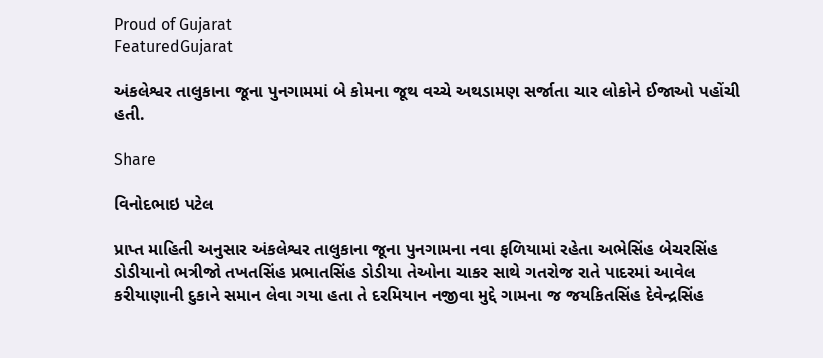Proud of Gujarat
FeaturedGujarat

અંકલેશ્વર તાલુકાના જૂના પુનગામમાં બે કોમના જૂથ વચ્ચે અથડામણ સર્જાતા ચાર લોકોને ઈજાઓ પહોંચી હતી.

Share

વિનોદભાઇ પટેલ

પ્રાપ્ત માહિતી અનુસાર અંકલેશ્વર તાલુકાના જૂના પુનગામના નવા ફળિયામાં રહેતા અભેસિંહ બેચરસિંહ ડોડીયાનો ભત્રીજો તખતસિંહ પ્રભાતસિંહ ડોડીયા તેઓના ચાકર સાથે ગતરોજ રાતે પાદરમાં આવેલ કરીયાણાની દુકાને સમાન લેવા ગયા હતા તે દરમિયાન નજીવા મુદ્દે ગામના જ જયકિતસિંહ દેવેન્દ્રસિંહ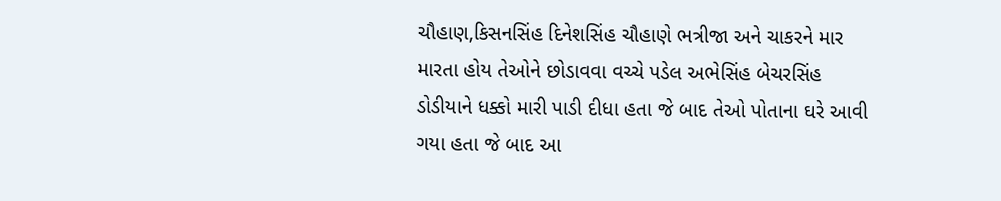ચૌહાણ,કિસનસિંહ દિનેશસિંહ ચૌહાણે ભત્રીજા અને ચાકરને માર મારતા હોય તેઓને છોડાવવા વચ્ચે પડેલ અભેસિંહ બેચરસિંહ ડોડીયાને ધક્કો મારી પાડી દીધા હતા જે બાદ તેઓ પોતાના ઘરે આવી ગયા હતા જે બાદ આ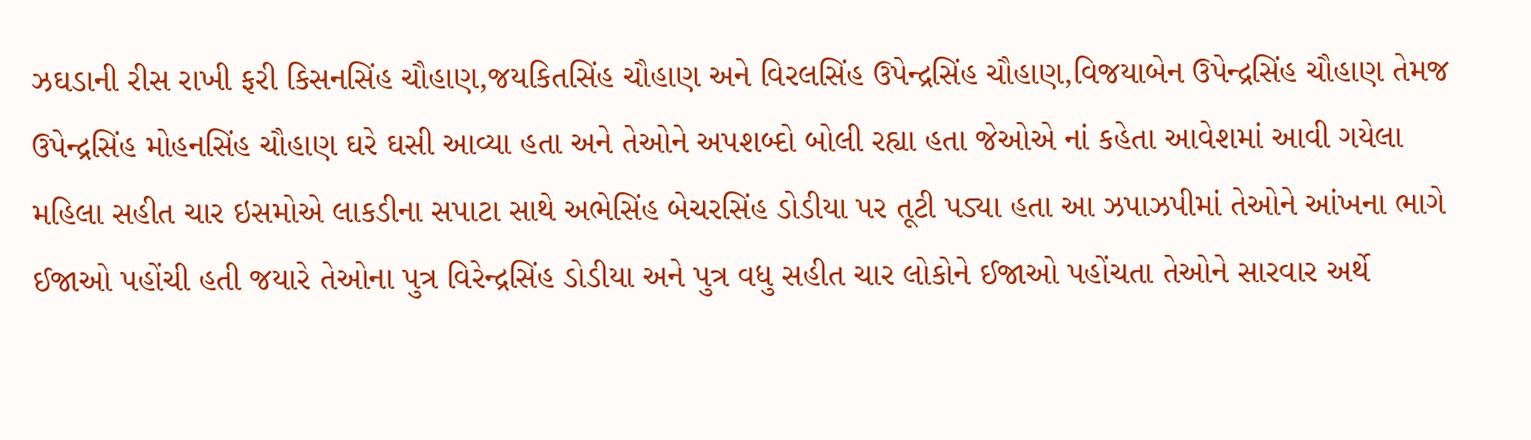ઝઘડાની રીસ રાખી ફરી કિસનસિંહ ચૌહાણ,જયકિતસિંહ ચૌહાણ અને વિરલસિંહ ઉપેન્દ્રસિંહ ચૌહાણ,વિજયાબેન ઉપેન્દ્રસિંહ ચૌહાણ તેમજ ઉપેન્દ્રસિંહ મોહનસિંહ ચૌહાણ ઘરે ઘસી આવ્યા હતા અને તેઓને અપશબ્દો બોલી રહ્યા હતા જેઓએ નાં કહેતા આવેશમાં આવી ગયેલા મહિલા સહીત ચાર ઇસમોએ લાકડીના સપાટા સાથે અભેસિંહ બેચરસિંહ ડોડીયા પર તૂટી પડ્યા હતા આ ઝપાઝપીમાં તેઓને આંખના ભાગે ઈજાઓ પહોંચી હતી જયારે તેઓના પુત્ર વિરેન્દ્રસિંહ ડોડીયા અને પુત્ર વધુ સહીત ચાર લોકોને ઈજાઓ પહોંચતા તેઓને સારવાર અર્થે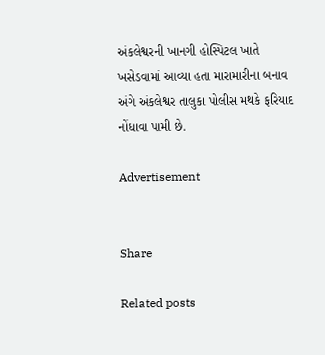અંકલેશ્વરની ખાનગી હોસ્પિટલ ખાતે ખસેડવામાં આવ્યા હતા મારામારીના બનાવ અંગે અંકલેશ્વર તાલુકા પોલીસ મથકે ફરિયાદ નોંધાવા પામી છે.

Advertisement


Share

Related posts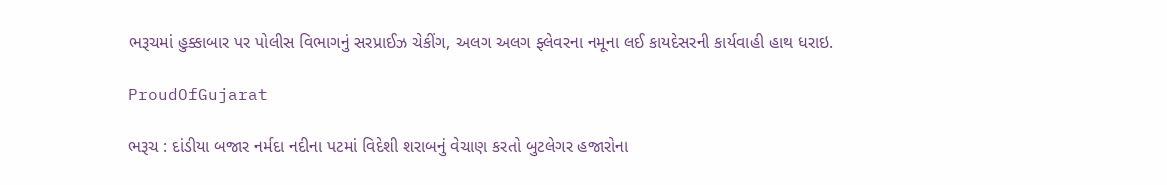ભરૂચમાં હુક્કાબાર પર પોલીસ વિભાગનું સરપ્રાઈઝ ચેકીંગ, અલગ અલગ ફ્લેવરના નમૂના લઈ કાયદેસરની કાર્યવાહી હાથ ધરાઇ.

ProudOfGujarat

ભરૂચ : દાંડીયા બજાર નર્મદા નદીના પટમાં વિદેશી શરાબનું વેચાણ કરતો બુટલેગર હજારોના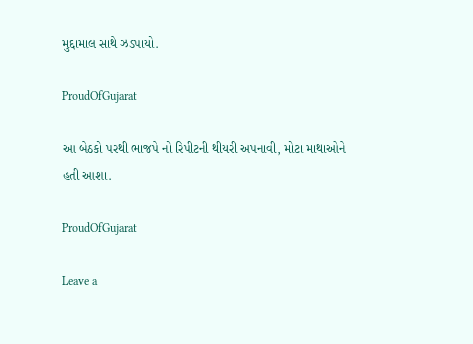મુદ્દામાલ સાથે ઝડપાયો.

ProudOfGujarat

આ બેઠકો પરથી ભાજપે નો રિપીટની થીયરી અપનાવી, મોટા માથાઓને હતી આશા.

ProudOfGujarat

Leave a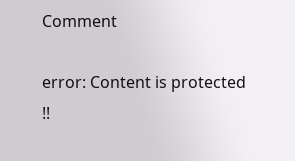Comment

error: Content is protected !!